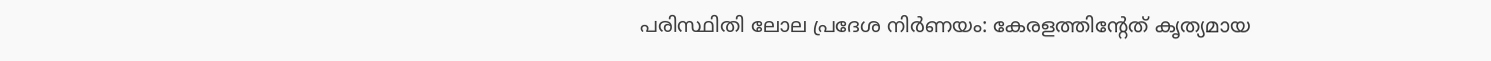പരിസ്ഥിതി ലോല പ്രദേശ നിര്‍ണയം: കേരളത്തിന്റേത് കൃത്യമായ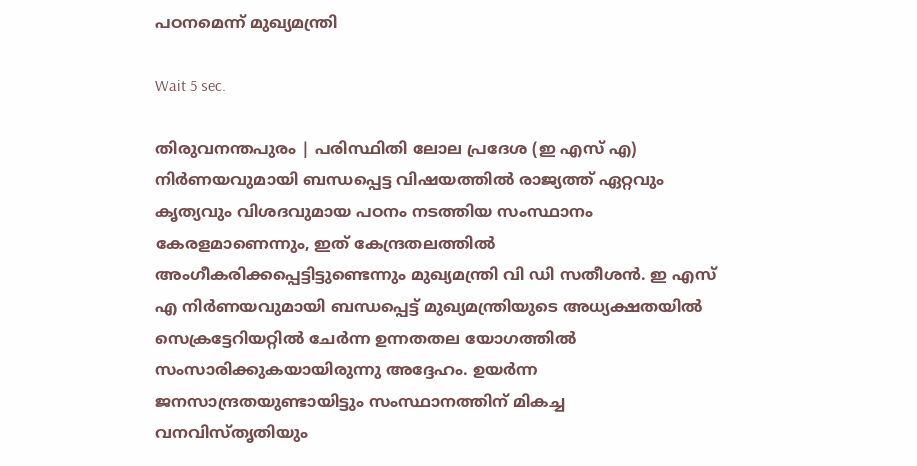പഠനമെന്ന് മുഖ്യമന്ത്രി

Wait 5 sec.

തിരുവനന്തപുരം | പരിസ്ഥിതി ലോല പ്രദേശ (ഇ എസ് എ) നിര്‍ണയവുമായി ബന്ധപ്പെട്ട വിഷയത്തില്‍ രാജ്യത്ത് ഏറ്റവും കൃത്യവും വിശദവുമായ പഠനം നടത്തിയ സംസ്ഥാനം കേരളമാണെന്നും, ഇത് കേന്ദ്രതലത്തില്‍ അംഗീകരിക്കപ്പെട്ടിട്ടുണ്ടെന്നും മുഖ്യമന്ത്രി വി ഡി സതീശന്‍. ഇ എസ് എ നിര്‍ണയവുമായി ബന്ധപ്പെട്ട് മുഖ്യമന്ത്രിയുടെ അധ്യക്ഷതയില്‍ സെക്രട്ടേറിയറ്റില്‍ ചേര്‍ന്ന ഉന്നതതല യോഗത്തില്‍ സംസാരിക്കുകയായിരുന്നു അദ്ദേഹം. ഉയര്‍ന്ന ജനസാന്ദ്രതയുണ്ടായിട്ടും സംസ്ഥാനത്തിന് മികച്ച വനവിസ്തൃതിയും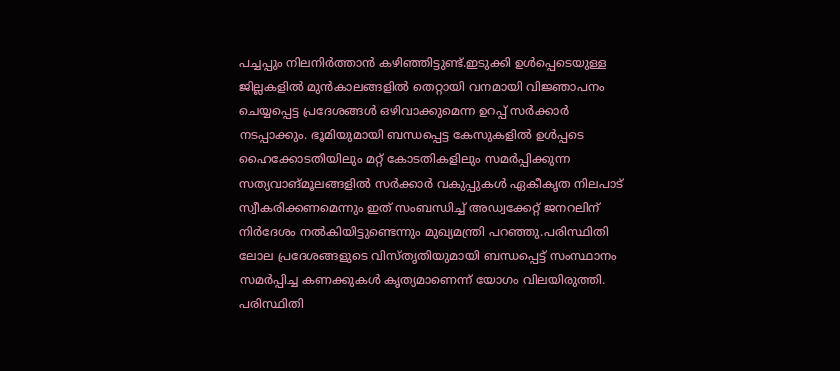പച്ചപ്പും നിലനിര്‍ത്താന്‍ കഴിഞ്ഞിട്ടുണ്ട്.ഇടുക്കി ഉള്‍പ്പെടെയുള്ള ജില്ലകളില്‍ മുന്‍കാലങ്ങളില്‍ തെറ്റായി വനമായി വിജ്ഞാപനം ചെയ്യപ്പെട്ട പ്രദേശങ്ങള്‍ ഒഴിവാക്കുമെന്ന ഉറപ്പ് സര്‍ക്കാര്‍ നടപ്പാക്കും. ഭൂമിയുമായി ബന്ധപ്പെട്ട കേസുകളില്‍ ഉള്‍പ്പടെ ഹൈക്കോടതിയിലും മറ്റ് കോടതികളിലും സമര്‍പ്പിക്കുന്ന സത്യവാങ്മൂലങ്ങളില്‍ സര്‍ക്കാര്‍ വകുപ്പുകള്‍ ഏകീകൃത നിലപാട് സ്വീകരിക്കണമെന്നും ഇത് സംബന്ധിച്ച് അഡ്വക്കേറ്റ് ജനറലിന് നിര്‍ദേശം നല്‍കിയിട്ടുണ്ടെന്നും മുഖ്യമന്ത്രി പറഞ്ഞു.പരിസ്ഥിതി ലോല പ്രദേശങ്ങളുടെ വിസ്തൃതിയുമായി ബന്ധപ്പെട്ട് സംസ്ഥാനം സമര്‍പ്പിച്ച കണക്കുകള്‍ കൃത്യമാണെന്ന് യോഗം വിലയിരുത്തി. പരിസ്ഥിതി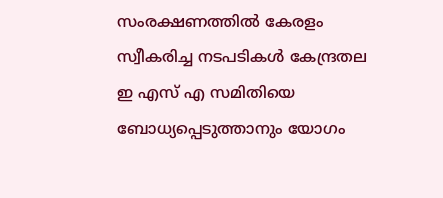സംരക്ഷണത്തില്‍ കേരളം സ്വീകരിച്ച നടപടികള്‍ കേന്ദ്രതല ഇ എസ് എ സമിതിയെ ബോധ്യപ്പെടുത്താനും യോഗം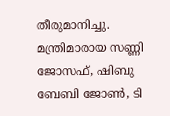തീരുമാനിച്ചു. മന്ത്രിമാരായ സണ്ണി ജോസഫ്, ഷിബു ബേബി ജോണ്‍, ടി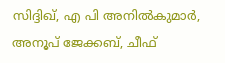സിദ്ദിഖ്, എ പി അനില്‍കുമാര്‍, അനൂപ് ജേക്കബ്, ചീഫ്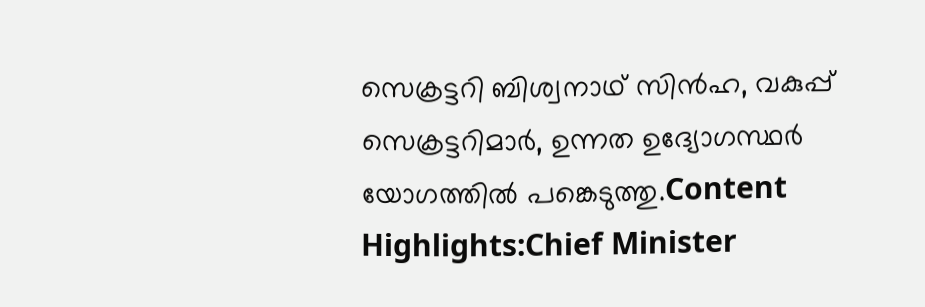സെക്രട്ടറി ബിശ്വനാഥ് സിന്‍ഹ, വകുപ്പ് സെക്രട്ടറിമാര്‍, ഉന്നത ഉദ്യോഗസ്ഥര്‍ യോഗത്തില്‍ പങ്കെടുത്തു.Content Highlights:Chief Minister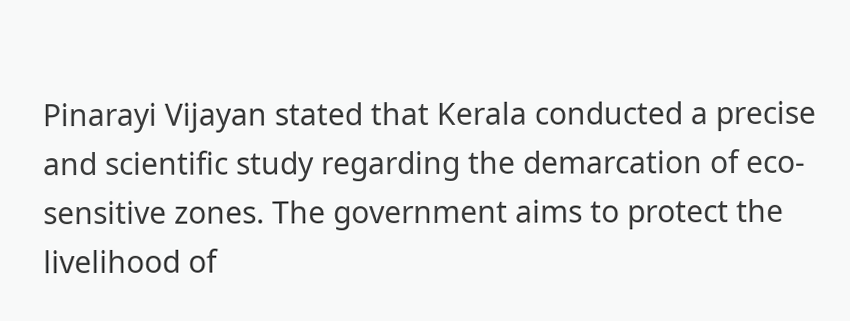Pinarayi Vijayan stated that Kerala conducted a precise and scientific study regarding the demarcation of eco-sensitive zones. The government aims to protect the livelihood of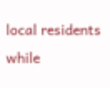local residents while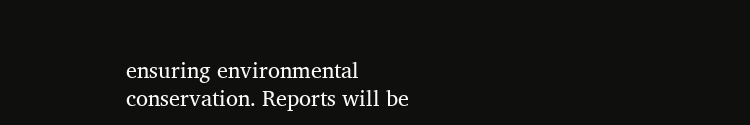ensuring environmental conservation. Reports will be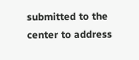submitted to the center to address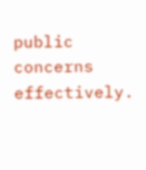public concerns effectively.